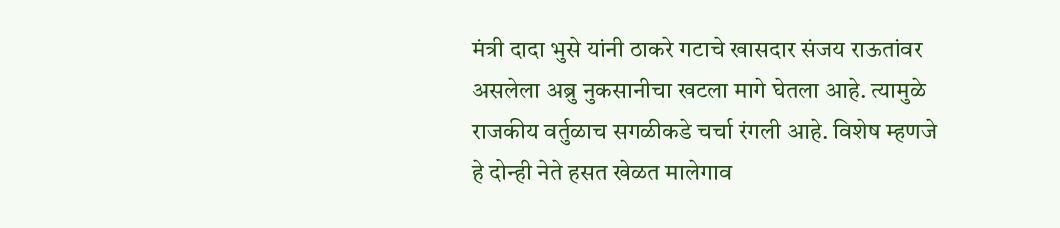मंत्री दादा भुसे यांनी ठाकरे गटाचे खासदार संजय राऊतांवर असलेला अब्रु नुकसानीचा खटला मागे घेतला आहे. त्यामुळे राजकीय वर्तुळाच सगळीकडे चर्चा रंगली आहे. विशेष म्हणजे हे दोन्ही नेते हसत खेळत मालेगाव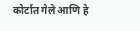कोर्टात गेले आणि हे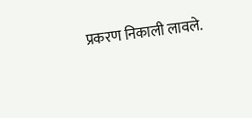प्रकरण निकाली लावले.